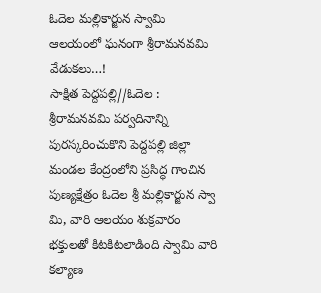ఓదెల మల్లికార్జున స్వామి ఆలయంలో ఘనంగా శ్రీరామనవమి వేడుకలు…!
సాక్షిత పెద్దపల్లి//ఓదెల :
శ్రీరామనవమి పర్వదినాన్ని పురస్కరించుకొని పెద్దపల్లి జిల్లా మండల కేంద్రంలోని ప్రసిద్ధ గాంచిన పుణ్యక్షేత్రం ఓదెల శ్రీ మల్లికార్జున స్వా మి, వారి ఆలయం శుక్రవారం భక్తులతో కిటకిటలాడింది స్వామి వారి కల్యాణ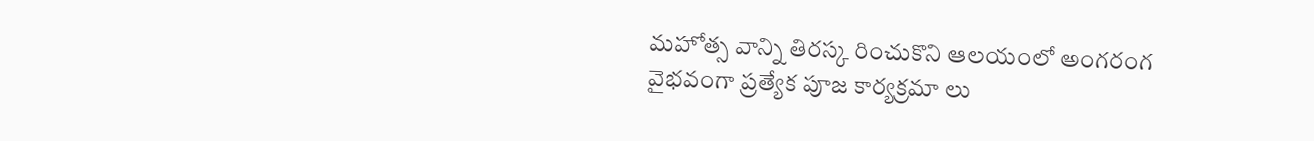మహోత్స వాన్ని తిరస్క రించుకొని ఆలయంలో అంగరంగ వైభవంగా ప్రత్యేక పూజ కార్యక్రమా లు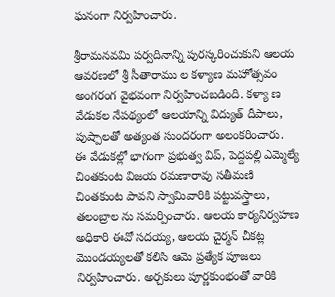ఘనంగా నిర్వహించారు.

శ్రీరామనవమి పర్వదినాన్ని పురస్కరించుకుని ఆలయ ఆవరణలో శ్రీ సీతారాము ల కళ్యాణ మహోత్సవం అంగరంగ వైభవంగా నిర్వహించబడింది. కళ్యా ణ వేడుకల నేపథ్యంలో ఆలయాన్ని విద్యుత్ దీపాలు, పుష్పాలతో అత్యంత సుందరంగా అలంకరించారు.
ఈ వేడుకల్లో భాగంగా ప్రభుత్వ విప్, పెద్దపల్లి ఎమ్మెల్యే చింతకుంట విజయ రమణారావు సతీమణి చింతకుంట పావని స్వామివారికి పట్టువస్త్రాలు, తలంబ్రాల ను సమర్పించారు. ఆలయ కార్యనిర్వహణ అధికారి ఈవో సదయ్య, ఆలయ చైర్మన్ చీకట్ల మొండయ్యలతో కలిసి ఆమె ప్రత్యేక పూజలు నిర్వహించారు. అర్చకులు పూర్ణకుంభంతో వారికి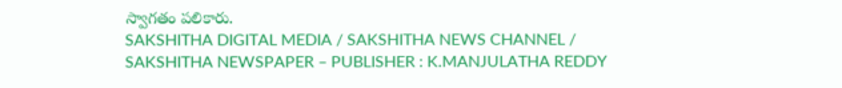స్వాగతం పలికారు.
SAKSHITHA DIGITAL MEDIA / SAKSHITHA NEWS CHANNEL / SAKSHITHA NEWSPAPER – PUBLISHER : K.MANJULATHA REDDY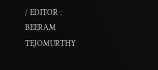/ EDITOR : BEERAM TEJOMURTHY